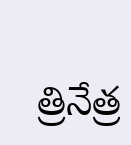త్రినేత్ర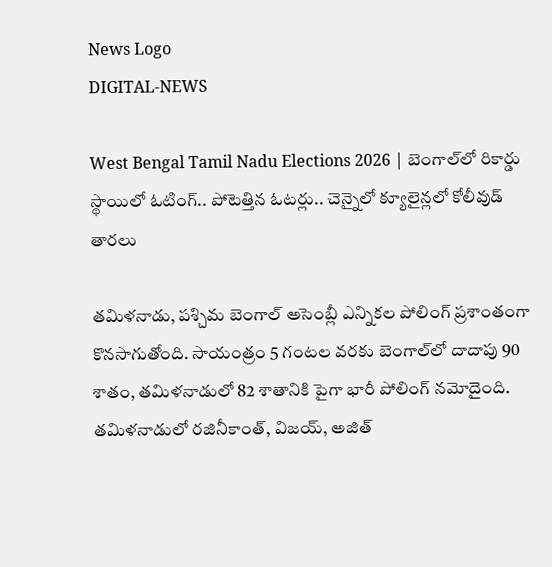News Logo
DIGITAL-NEWS

West Bengal Tamil Nadu Elections 2026 | బెంగాల్‌లో రికార్డు స్థాయిలో ఓటింగ్.. పోటెత్తిన ఓటర్లు.. చెన్నైలో క్యూలైన్లలో కోలీవుడ్ తారలు

తమిళనాడు, పశ్చిమ బెంగాల్ అసెంబ్లీ ఎన్నికల పోలింగ్ ప్రశాంతంగా కొనసాగుతోంది. సాయంత్రం 5 గంటల వరకు బెంగాల్‌లో దాదాపు 90 శాతం, తమిళనాడులో 82 శాతానికి పైగా భారీ పోలింగ్ నమోదైంది. తమిళనాడులో రజినీకాంత్, విజయ్, అజిత్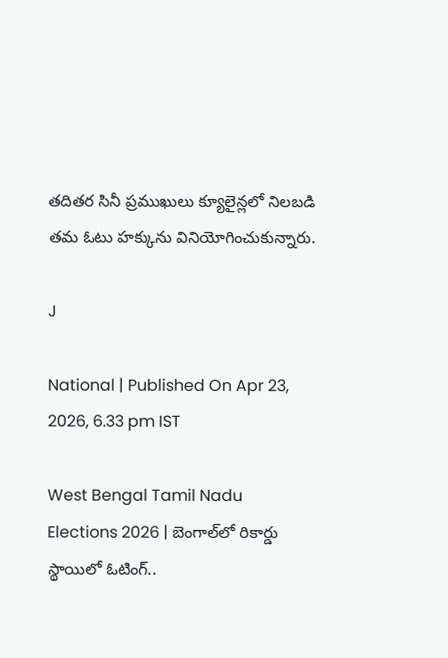తదితర సినీ ప్రముఖులు క్యూలైన్లలో నిలబడి తమ ఓటు హక్కును వినియోగించుకున్నారు.

J

National | Published On Apr 23, 2026, 6.33 pm IST

West Bengal Tamil Nadu Elections 2026 | బెంగాల్‌లో రికార్డు స్థాయిలో ఓటింగ్..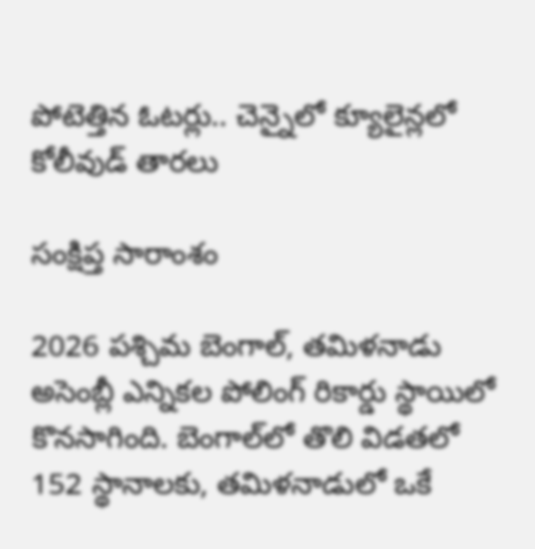పోటెత్తిన ఓటర్లు.. చెన్నైలో క్యూలైన్లలో కోలీవుడ్ తారలు

సంక్షిప్త సారాంశం

2026 పశ్చిమ బెంగాల్, తమిళనాడు అసెంబ్లీ ఎన్నికల పోలింగ్ రికార్డు స్థాయిలో కొనసాగింది. బెంగాల్‌లో తొలి విడతలో 152 స్థానాలకు, తమిళనాడులో ఒకే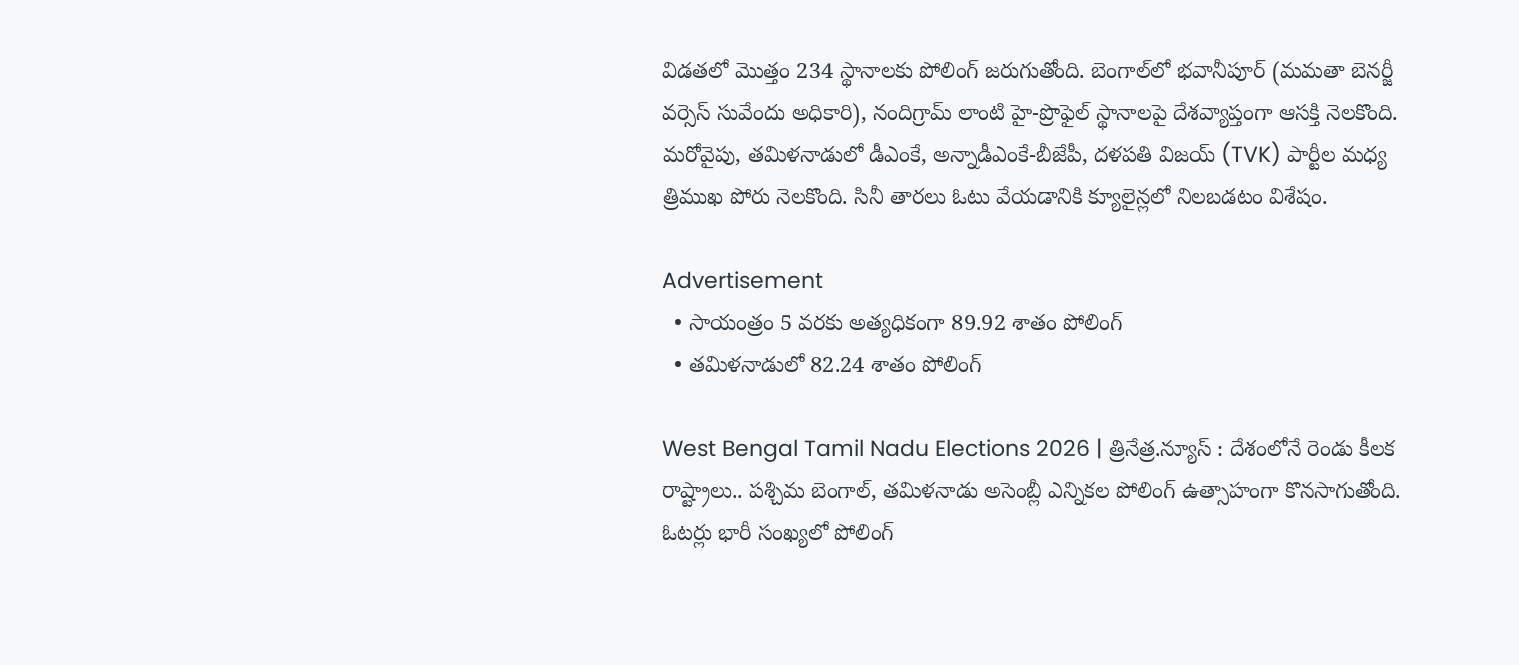విడతలో మొత్తం 234 స్థానాలకు పోలింగ్ జరుగుతోంది. బెంగాల్‌లో భవానీపూర్ (మమతా బెనర్జీ వర్సెస్ సువేందు అధికారి), నందిగ్రామ్ లాంటి హై-ప్రొఫైల్ స్థానాలపై దేశవ్యాప్తంగా ఆసక్తి నెలకొంది. మరోవైపు, తమిళనాడులో డీఎంకే, అన్నాడీఎంకే-బీజేపీ, దళపతి విజయ్ (TVK) పార్టీల మధ్య త్రిముఖ పోరు నెలకొంది. సినీ తారలు ఓటు వేయడానికి క్యూలైన్లలో నిలబడటం విశేషం.

Advertisement
  • సాయంత్రం 5 వరకు అత్యధికంగా 89.92 శాతం పోలింగ్
  • తమిళనాడులో 82.24 శాతం పోలింగ్

West Bengal Tamil Nadu Elections 2026 | త్రినేత్ర.న్యూస్ : దేశంలోనే రెండు కీలక రాష్ట్రాలు.. పశ్చిమ బెంగాల్, తమిళనాడు అసెంబ్లీ ఎన్నికల పోలింగ్ ఉత్సాహంగా కొనసాగుతోంది. ఓటర్లు భారీ సంఖ్యలో పోలింగ్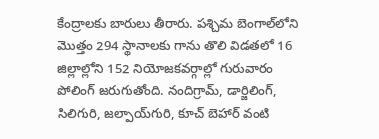కేంద్రాలకు బారులు తీరారు. పశ్చిమ బెంగాల్‌లోని మొత్తం 294 స్థానాలకు గాను తొలి విడతలో 16 జిల్లాల్లోని 152 నియోజకవర్గాల్లో గురువారం పోలింగ్ జరుగుతోంది. నందిగ్రామ్, డార్జిలింగ్, సిలిగురి, జల్పాయ్‌గురి, కూచ్ బెహార్ వంటి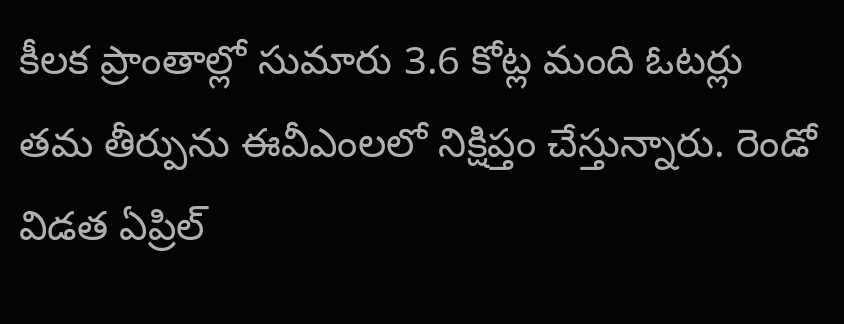కీలక ప్రాంతాల్లో సుమారు 3.6 కోట్ల మంది ఓటర్లు తమ తీర్పును ఈవీఎంలలో నిక్షిప్తం చేస్తున్నారు. రెండో విడత ఏప్రిల్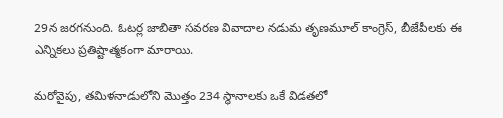29న జరగనుంది. ఓటర్ల జాబితా సవరణ వివాదాల నడుమ తృణమూల్ కాంగ్రెస్, బీజేపీలకు ఈ ఎన్నికలు ప్రతిష్టాత్మకంగా మారాయి.

మరోవైపు, తమిళనాడులోని మొత్తం 234 స్థానాలకు ఒకే విడతలో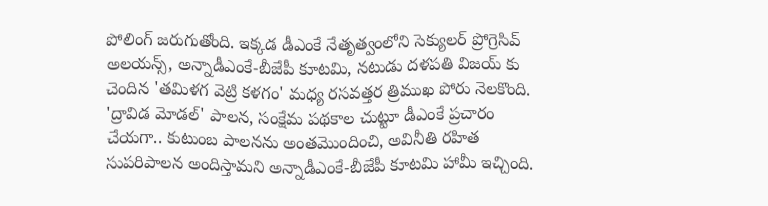పోలింగ్ జరుగుతోంది. ఇక్కడ డీఎంకే నేతృత్వంలోని సెక్యులర్ ప్రోగ్రెసివ్ అలయన్స్, అన్నాడీఎంకే-బీజేపీ కూటమి, నటుడు దళపతి విజయ్ కు చెందిన 'తమిళగ వెట్రి కళగం' మధ్య రసవత్తర త్రిముఖ పోరు నెలకొంది. 'ద్రావిడ మోడల్' పాలన, సంక్షేమ పథకాల చుట్టూ డీఎంకే ప్రచారం చేయగా.. కుటుంబ పాలనను అంతమొందించి, అవినీతి రహిత సుపరిపాలన అందిస్తామని అన్నాడీఎంకే-బీజేపీ కూటమి హామీ ఇచ్చింది.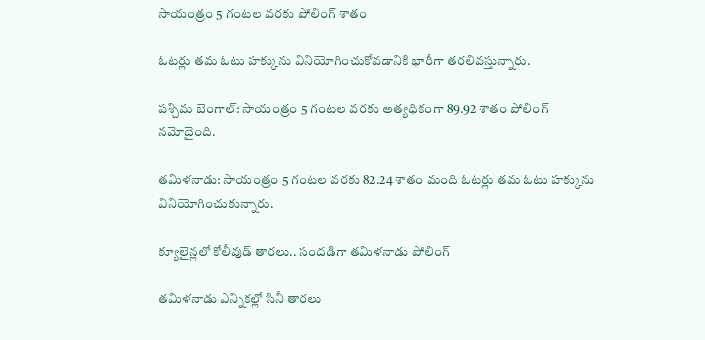సాయంత్రం 5 గంటల వరకు పోలింగ్ శాతం

ఓటర్లు తమ ఓటు హక్కును వినియోగించుకోవడానికి భారీగా తరలివస్తున్నారు.

పశ్చిమ బెంగాల్: సాయంత్రం 5 గంటల వరకు అత్యధికంగా 89.92 శాతం పోలింగ్ నమోదైంది.

తమిళనాడు: సాయంత్రం 5 గంటల వరకు 82.24 శాతం మంది ఓటర్లు తమ ఓటు హక్కును వినియోగించుకున్నారు.

క్యూలైన్లలో కోలీవుడ్ తారలు.. సందడిగా తమిళనాడు పోలింగ్

తమిళనాడు ఎన్నికల్లో సినీ తారలు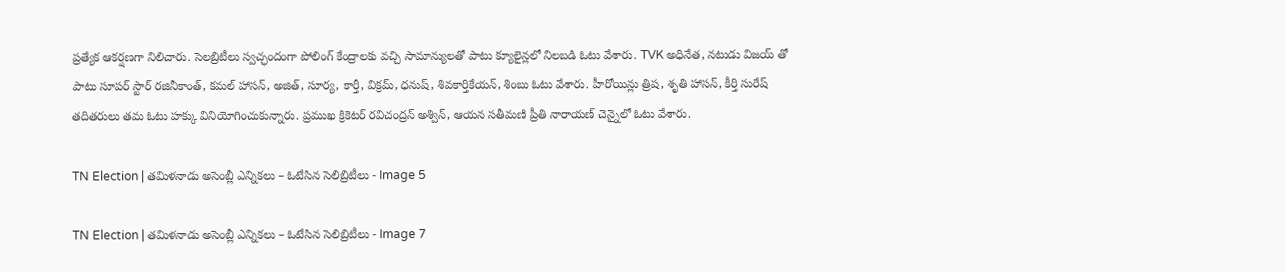ప్రత్యేక ఆకర్షణగా నిలిచారు. సెలబ్రిటీలు స్వచ్ఛందంగా పోలింగ్ కేంద్రాలకు వచ్చి సామాన్యులతో పాటు క్యూలైన్లలో నిలబడి ఓటు వేశారు. TVK అధినేత, నటుడు విజయ్ తో పాటు సూపర్ స్టార్ రజినీకాంత్, కమల్ హాసన్, అజిత్, సూర్య, కార్తీ, విక్రమ్, ధనుష్, శివకార్తికేయన్, శింబు ఓటు వేశారు. హీరోయిన్లు త్రిష, శృతి హాసన్, కీర్తి సురేష్ తదితరులు తమ ఓటు హక్కు వినియోగించుకున్నారు. ప్రముఖ క్రికెటర్ రవిచంద్రన్ అశ్విన్, ఆయన సతీమణి ప్రీతి నారాయణ్ చెన్నైలో ఓటు వేశారు.

TN Election | త‌మిళ‌నాడు అసెంబ్లీ ఎన్నిక‌లు – ఓటేసిన సెలిబ్రిటీలు - Image 5

TN Election | త‌మిళ‌నాడు అసెంబ్లీ ఎన్నిక‌లు – ఓటేసిన సెలిబ్రిటీలు - Image 7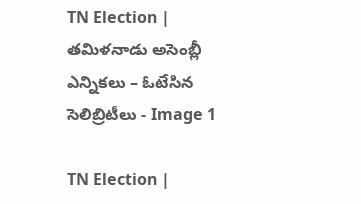TN Election | త‌మిళ‌నాడు అసెంబ్లీ ఎన్నిక‌లు – ఓటేసిన సెలిబ్రిటీలు - Image 1

TN Election |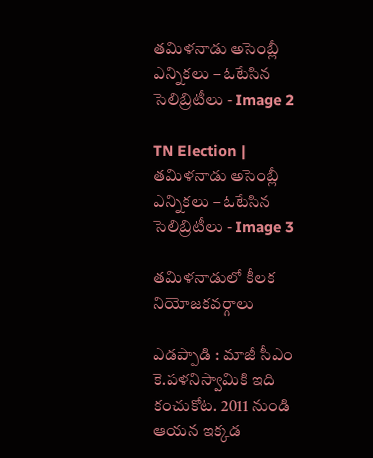త‌మిళ‌నాడు అసెంబ్లీ ఎన్నిక‌లు – ఓటేసిన సెలిబ్రిటీలు - Image 2

TN Election | త‌మిళ‌నాడు అసెంబ్లీ ఎన్నిక‌లు – ఓటేసిన సెలిబ్రిటీలు - Image 3

తమిళనాడులో కీలక నియోజకవర్గాలు

ఎడప్పాడి : మాజీ సీఎం కె.పళనిస్వామికి ఇది కంచుకోట. 2011 నుండి ఆయన ఇక్కడ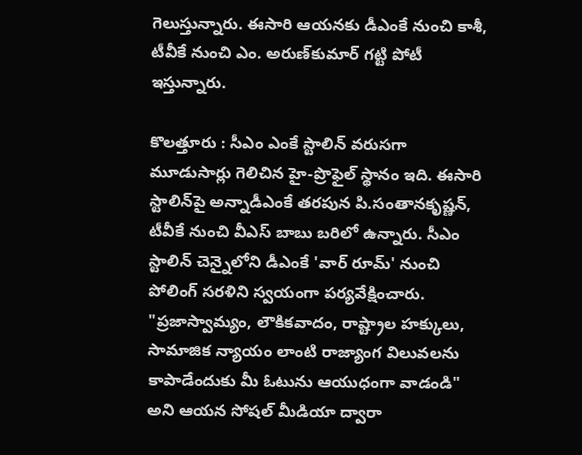గెలుస్తున్నారు. ఈసారి ఆయనకు డీఎంకే నుంచి కాశీ, టీవీకే నుంచి ఎం. అరుణ్‌కుమార్‌ గట్టి పోటీ ఇస్తున్నారు.

కొలత్తూరు : సీఎం ఎంకే స్టాలిన్ వరుసగా మూడుసార్లు గెలిచిన హై-ప్రొఫైల్ స్థానం ఇది. ఈసారి స్టాలిన్‌పై అన్నాడీఎంకే తరపున పి.సంతానకృష్ణన్, టీవీకే నుంచి వీఎస్ బాబు బరిలో ఉన్నారు. సీఎం స్టాలిన్ చెన్నైలోని డీఎంకే 'వార్ రూమ్' నుంచి పోలింగ్ సరళిని స్వయంగా పర్యవేక్షించారు. "ప్రజాస్వామ్యం, లౌకికవాదం, రాష్ట్రాల హక్కులు, సామాజిక న్యాయం లాంటి రాజ్యాంగ విలువలను కాపాడేందుకు మీ ఓటును ఆయుధంగా వాడండి" అని ఆయన సోషల్ మీడియా ద్వారా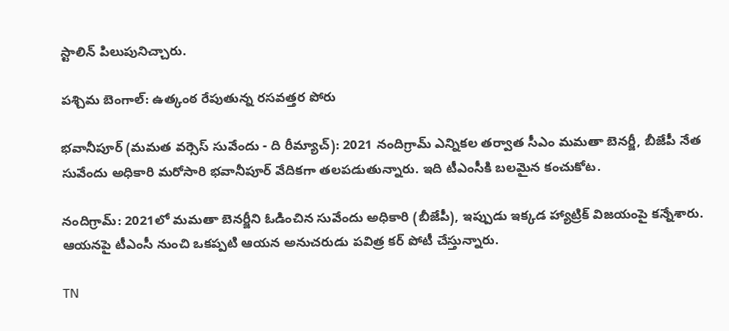స్టాలిన్ పిలుపునిచ్చారు.

పశ్చిమ బెంగాల్: ఉత్కంఠ రేపుతున్న రసవత్తర పోరు

భవానీపూర్ (మమత వర్సెస్ సువేందు - ది రీమ్యాచ్): 2021 నందిగ్రామ్ ఎన్నికల తర్వాత సీఎం మమతా బెనర్జీ, బీజేపీ నేత సువేందు అధికారి మరోసారి భవానీపూర్ వేదికగా తలపడుతున్నారు. ఇది టీఎంసీకి బలమైన కంచుకోట.

నందిగ్రామ్: 2021లో మమతా బెనర్జీని ఓడించిన సువేందు అధికారి (బీజేపీ), ఇప్పుడు ఇక్కడ హ్యాట్రిక్ విజయంపై కన్నేశారు. ఆయనపై టీఎంసీ నుంచి ఒకప్పటి ఆయన అనుచరుడు పవిత్ర కర్ పోటీ చేస్తున్నారు.

TN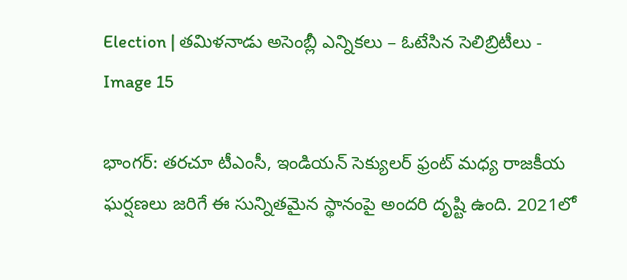Election | త‌మిళ‌నాడు అసెంబ్లీ ఎన్నిక‌లు – ఓటేసిన సెలిబ్రిటీలు - Image 15

భాంగర్: తరచూ టీఎంసీ, ఇండియన్ సెక్యులర్ ఫ్రంట్ మధ్య రాజకీయ ఘర్షణలు జరిగే ఈ సున్నితమైన స్థానంపై అందరి దృష్టి ఉంది. 2021లో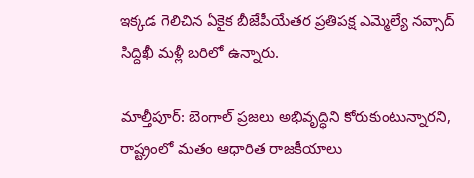ఇక్కడ గెలిచిన ఏకైక బీజేపీయేతర ప్రతిపక్ష ఎమ్మెల్యే నవ్సాద్ సిద్దిఖీ మళ్లీ బరిలో ఉన్నారు.

మాల్తీపూర్: బెంగాల్ ప్రజలు అభివృద్ధిని కోరుకుంటున్నారని, రాష్ట్రంలో మతం ఆధారిత రాజకీయాలు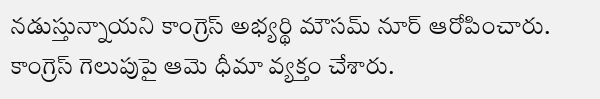నడుస్తున్నాయని కాంగ్రెస్ అభ్యర్థి మౌసమ్ నూర్ ఆరోపించారు. కాంగ్రెస్ గెలుపుపై ఆమె ధీమా వ్యక్తం చేశారు.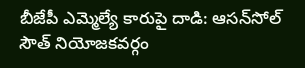బీజేపీ ఎమ్మెల్యే కారుపై దాడి: ఆసన్‌సోల్ సౌత్ నియోజకవర్గం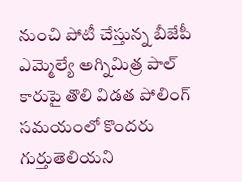నుంచి పోటీ చేస్తున్న బీజేపీ ఎమ్మెల్యే అగ్నిమిత్ర పాల్ కారుపై తొలి విడత పోలింగ్ సమయంలో కొందరు గుర్తుతెలియని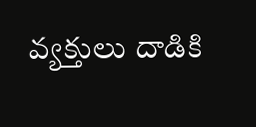వ్యక్తులు దాడికి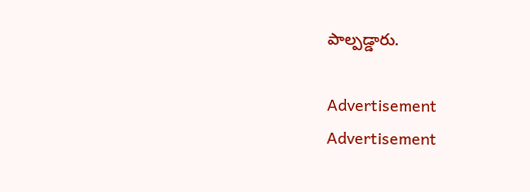పాల్పడ్డారు.

Advertisement
Advertisement